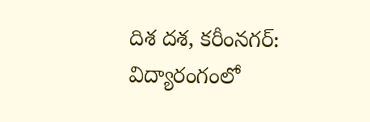దిశ దశ, కరీంనగర్:
విద్యారంగంలో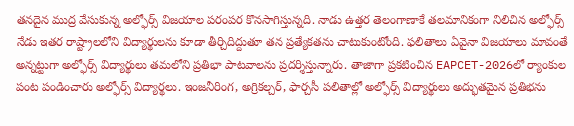తనదైన ముద్ర వేసుకున్న అల్ఫోర్స్ విజయాల పరంపర కొనసాగిస్తున్నది. నాడు ఉత్తర తెలంగాణాకే తలమానికంగా నిలిచిన అల్ఫోర్స్ నేడు ఇతర రాష్ట్రాలలోని విద్యార్థులను కూడా తీర్చిదిద్దుతూ తన ప్రత్యేకతను చాటుకుంటోంది. ఫలితాలు ఏవైనా విజయాలు మావంతే అన్నట్టుగా అల్ఫోర్స్ విద్యార్థులు తమలోని ప్రతిభా పాటవాలను ప్రదర్శిస్తున్నారు. తాజాగా ప్రకటించిన EAPCET-2026లో ర్యాంకుల పంట పండించారు అల్ఫోర్స్ విద్యార్థలు. ఇంజనీరింగ, అగ్రికల్చర్, ఫార్చసీ పలితాల్లో అల్ఫోర్స్ విద్యార్థులు అద్భుతమైన ప్రతిభను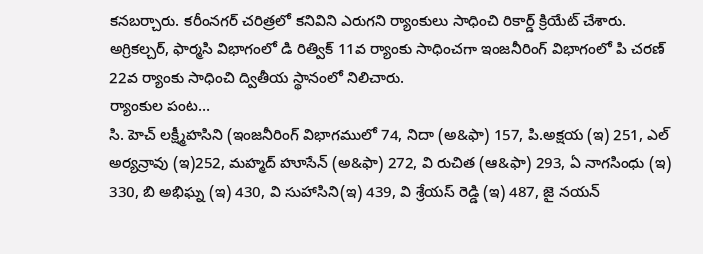కనబర్చారు. కరీంనగర్ చరిత్రలో కనివిని ఎరుగని ర్యాంకులు సాధించి రికార్డ్ క్రియేట్ చేశారు. అగ్రికల్చర్, ఫార్మసి విభాగంలో డి రిత్విక్ 11వ ర్యాంకు సాధించగా ఇంజనీరింగ్ విభాగంలో పి చరణ్ 22వ ర్యాంకు సాధించి ద్వితీయ స్థానంలో నిలిచారు.
ర్యాంకుల పంట…
సి. హెచ్ లక్ష్మీహసిని (ఇంజనీరింగ్ విభాగములో 74, నిదా (అ&ఫా) 157, పి.అక్షయ (ఇ) 251, ఎల్ అర్యన్రావు (ఇ)252, మహ్మద్ హూసేన్ (అ&ఫా) 272, వి రుచిత (ఆ&ఫా) 293, ఏ నాగసింధు (ఇ) 330, బి అభిఘ్న (ఇ) 430, వి సుహాసిని(ఇ) 439, వి శ్రేయస్ రెడ్డి (ఇ) 487, జై నయన్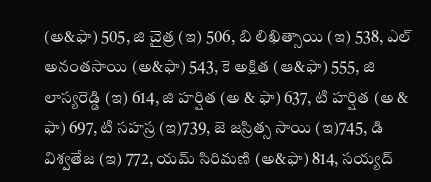(అ&ఫా) 505, జి చైత్ర (ఇ) 506, బి లిఖిత్సాయి (ఇ) 538, ఎల్ అనంతసాయి (అ&ఫా) 543, కె అక్షిత (ఆ&ఫా) 555, జి లాస్యరెడ్డి (ఇ) 614, జి హర్షిత (అ & ఫా) 637, టి హర్షిత (అ & ఫా) 697, టి సహస్ర (ఇ)739, జె జస్రిత్స సాయి (ఇ)745, డి విశ్వతేజ (ఇ) 772, యమ్ సిరిమణి (అ&ఫా) 814, సయ్యద్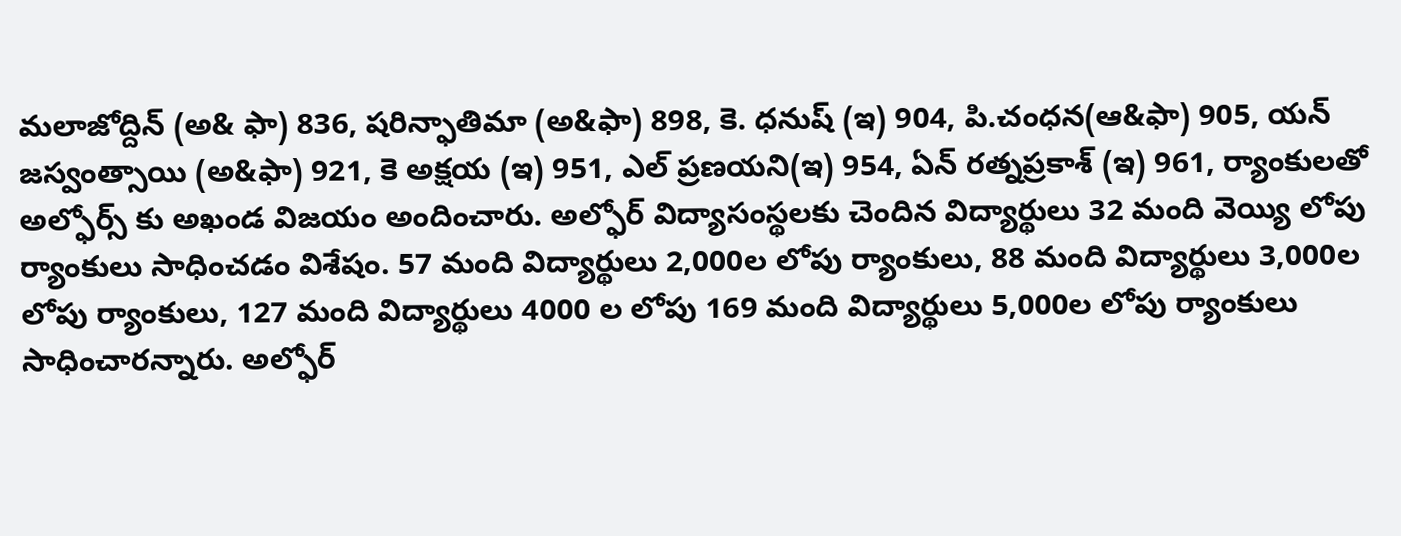మలాజోద్దిన్ (అ& ఫా) 836, షరిన్ఫాతిమా (అ&ఫా) 898, కె. ధనుష్ (ఇ) 904, పి.చంధన(ఆ&ఫా) 905, యన్ జస్వంత్సాయి (అ&ఫా) 921, కె అక్షయ (ఇ) 951, ఎల్ ప్రణయని(ఇ) 954, ఏన్ రత్నప్రకాశ్ (ఇ) 961, ర్యాంకులతో అల్ఫోర్స్ కు అఖండ విజయం అందించారు. అల్ఫోర్ విద్యాసంస్థలకు చెందిన విద్యార్థులు 32 మంది వెయ్యి లోపు ర్యాంకులు సాధించడం విశేషం. 57 మంది విద్యార్థులు 2,000ల లోపు ర్యాంకులు, 88 మంది విద్యార్థులు 3,000ల లోపు ర్యాంకులు, 127 మంది విద్యార్థులు 4000 ల లోపు 169 మంది విద్యార్థులు 5,000ల లోపు ర్యాంకులు సాధించారన్నారు. అల్ఫోర్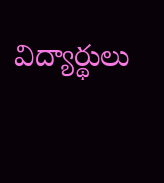విద్యార్థులు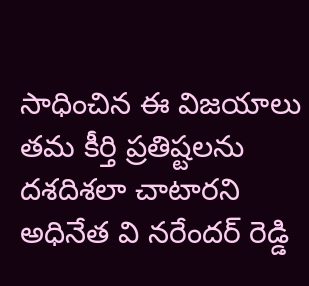సాధించిన ఈ విజయాలు తమ కీర్తి ప్రతిష్టలను దశదిశలా చాటారని అధినేత వి నరేందర్ రెడ్డి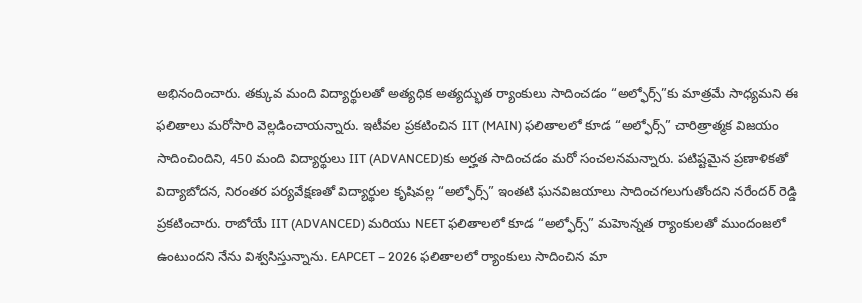అభినందించారు. తక్కువ మంది విద్యార్థులతో అత్యధిక అత్యద్భుత ర్యాంకులు సాదించడం “అల్ఫోర్స్”కు మాత్రమే సాధ్యమని ఈ ఫలితాలు మరోసారి వెల్లడించాయన్నారు. ఇటీవల ప్రకటించిన IIT (MAIN) ఫలితాలలో కూడ “అల్ఫోర్స్” చారిత్రాత్మక విజయం సాదించిందిని, 450 మంది విద్యార్థులు IIT (ADVANCED)కు అర్హత సాదించడం మరో సంచలనమన్నారు. పటిష్టమైన ప్రణాళికతో విద్యాబోదన, నిరంతర పర్యవేక్షణతో విద్యార్థుల కృషివల్ల “అల్ఫోర్స్” ఇంతటి ఘనవిజయాలు సాదించగలుగుతోందని నరేందర్ రెడ్డి ప్రకటించారు. రాబోయే IIT (ADVANCED) మరియు NEET ఫలితాలలో కూడ “అల్ఫోర్స్” మహెున్నత ర్యాంకులతో ముందంజలో ఉంటుందని నేను విశ్వసిస్తున్నాను. EAPCET – 2026 ఫలితాలలో ర్యాంకులు సాదించిన మా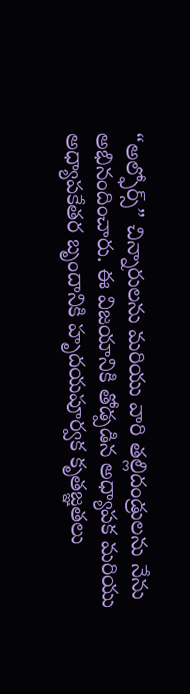“అల్ఫోర్స్” చిన్నారులను మరియు వారి తల్లిదండ్రులను నేను అభినందించారు. ఈ విజయానికి తోడ్పడిన అధ్యాపక మరియు అధ్యాపకేతర బృందానికి హృదయపూర్వక కృతజ్ఞతలు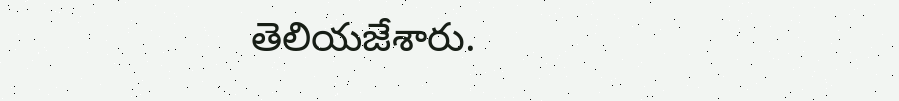తెలియజేశారు.